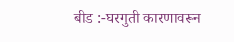बीड :-घरगुती कारणावरून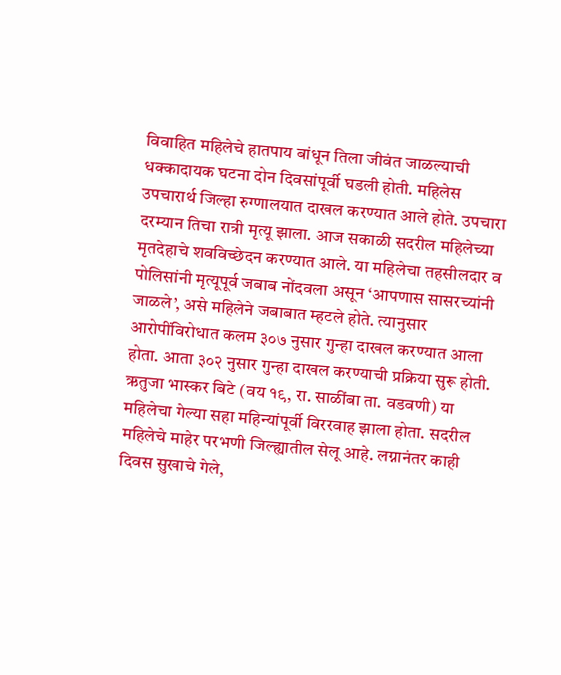विवाहित महिलेचे हातपाय बांधून तिला जीवंत जाळल्याची धक्कादायक घटना दोन दिवसांपूर्वी घडली होती. महिलेस उपचारार्थ जिल्हा रुग्णालयात दाखल करण्यात आले होते. उपचारा दरम्यान तिचा रात्री मृत्यू झाला. आज सकाळी सदरील महिलेच्या मृतदेहाचे शवविच्छेदन करण्यात आले. या महिलेचा तहसीलदार व पोलिसांनी मृत्यूपूर्व जबाब नोंदवला असून ‘आपणास सासरच्यांनी जाळले’, असे महिलेने जबाबात म्हटले होते. त्यानुसार आरोपींविरोधात कलम ३०७ नुसार गुन्हा दाखल करण्यात आला होता. आता ३०२ नुसार गुन्हा दाखल करण्याची प्रक्रिया सुरू होती.
ऋतुजा भास्कर बिटे (वय १९, रा. साळींबा ता. वडवणी) या महिलेचा गेल्या सहा महिन्यांपूर्वी विररवाह झाला होता. सदरील महिलेचे माहेर परभणी जिल्ह्यातील सेलू आहे. लग्नानंतर काही दिवस सुखाचे गेले,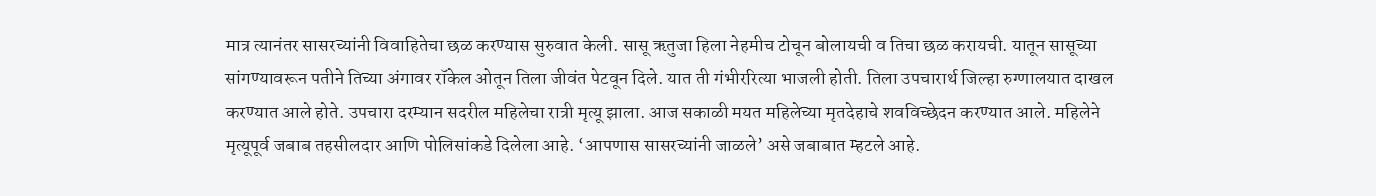मात्र त्यानंतर सासरच्यांनी विवाहितेचा छळ करण्यास सुरुवात केली. सासू ऋतुजा हिला नेहमीच टोचून बोलायची व तिचा छळ करायची. यातून सासूच्या सांगण्यावरून पतीने तिच्या अंगावर रॉकेल ओतून तिला जीवंत पेटवून दिले. यात ती गंभीररित्या भाजली होती. तिला उपचारार्थ जिल्हा रुग्णालयात दाखल करण्यात आले होते. उपचारा दरम्यान सदरील महिलेचा रात्री मृत्यू झाला. आज सकाळी मयत महिलेच्या मृतदेहाचे शवविच्छेदन करण्यात आले. महिलेने मृत्यूपूर्व जबाब तहसीलदार आणि पोलिसांकडे दिलेला आहे. ‘आपणास सासरच्यांनी जाळले’ असे जबाबात म्हटले आहे.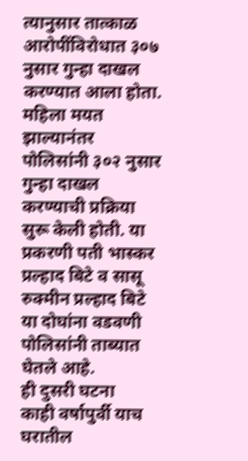त्यानुसार तात्काळ आरोपींविरोधात ३०७ नुसार गुन्हा दाखल करण्यात आला होता. महिला मयत झाल्यानंतर पोलिसांनी ३०२ नुसार गुन्हा दाखल करण्याची प्रक्रिया सुरू केली होती. या प्रकरणी पती भास्कर प्रल्हाद बिटे व सासू रुक्मीन प्रल्हाद बिटे या दोघांना वडवणी पोलिसांनी ताब्यात घेतले आहे.
ही दुसरी घटना
काही वर्षापुर्वी याच घरातील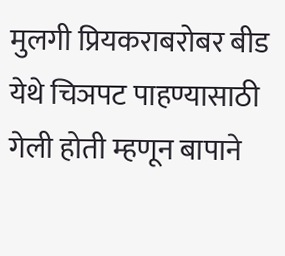मुलगी प्रियकराबरोबर बीड येथे चिञपट पाहण्यासाठी गेली होती म्हणून बापाने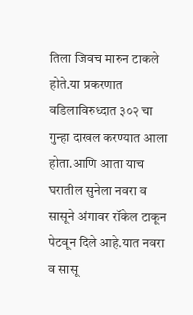तिला जिवच मारुन टाकले होते.या प्रकरणात वडिलाविरुध्दात ३०२ चा गुन्हा दाखल करण्यात आला होता.आणि आता याच घरातील सुनेला नवरा व सासूने अंगावर रॉकेल टाकून पेटवून दिले आहे.यात नवरा व सासू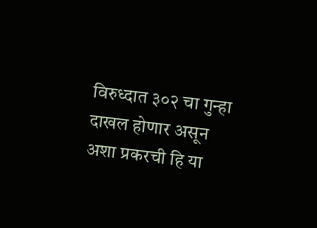विरुध्दात ३०२ चा गुन्हा दाखल होणार असून अशा प्रकरची हि या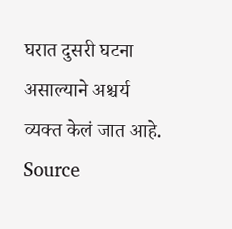घरात दुसरी घटना असाल्याने अश्चर्य व्यक्त केलं जात आहे.
Source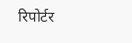रिपोर्टर